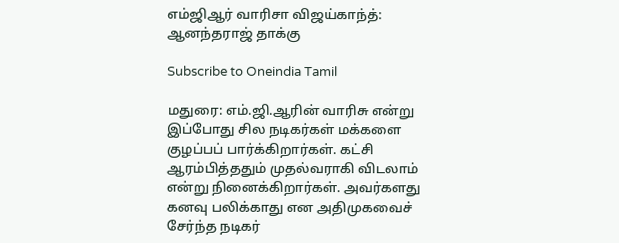எம்ஜிஆர் வாரிசா விஜய்காந்த்: ஆனந்தராஜ் தாக்கு

Subscribe to Oneindia Tamil

மதுரை: எம்.ஜி.ஆரின் வாரிசு என்று இப்போது சில நடிகர்கள் மக்களை குழப்பப் பார்க்கிறார்கள். கட்சி ஆரம்பித்ததும் முதல்வராகி விடலாம் என்று நினைக்கிறார்கள். அவர்களது கனவு பலிக்காது என அதிமுகவைச் சேர்ந்த நடிகர்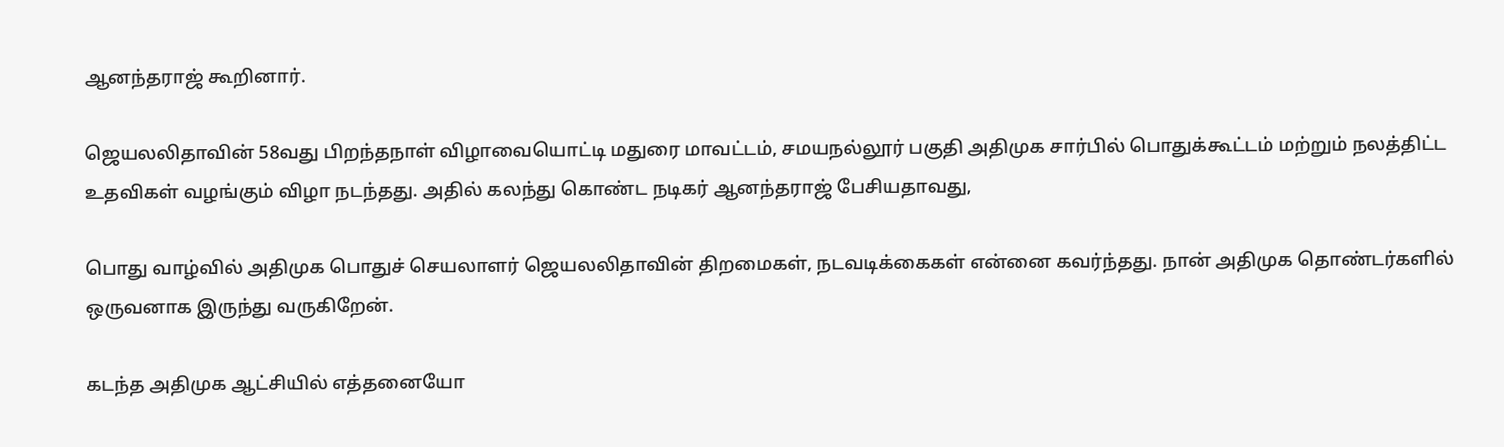ஆனந்தராஜ் கூறினார்.

ஜெயலலிதாவின் 58வது பிறந்தநாள் விழாவையொட்டி மதுரை மாவட்டம், சமயநல்லூர் பகுதி அதிமுக சார்பில் பொதுக்கூட்டம் மற்றும் நலத்திட்ட உதவிகள் வழங்கும் விழா நடந்தது. அதில் கலந்து கொண்ட நடிகர் ஆனந்தராஜ் பேசியதாவது,

பொது வாழ்வில் அதிமுக பொதுச் செயலாளர் ஜெயலலிதாவின் திறமைகள், நடவடிக்கைகள் என்னை கவர்ந்தது. நான் அதிமுக தொண்டர்களில் ஒருவனாக இருந்து வருகிறேன்.

கடந்த அதிமுக ஆட்சியில் எத்தனையோ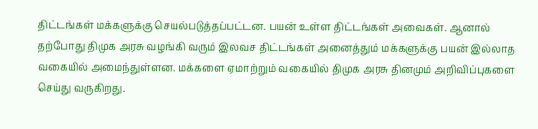திட்டங்கள் மக்களுக்கு செயல்படுத்தப்பட்டன. பயன் உள்ள திட்டங்கள் அவைகள். ஆனால் தற்போது திமுக அரசு வழங்கி வரும் இலவச திட்டங்கள் அனைத்தும் மக்களுக்கு பயன் இல்லாத வகையில் அமைந்துள்ளன. மக்களை ஏமாற்றும் வகையில் திமுக அரசு தினமும் அறிவிப்புகளை செய்து வருகிறது.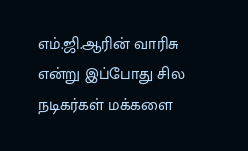எம்.ஜி.ஆரின் வாரிசு என்று இப்போது சில நடிகர்கள் மக்களை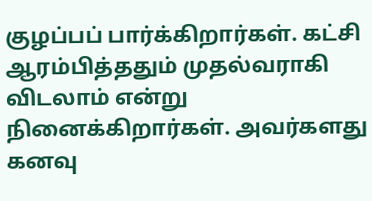குழப்பப் பார்க்கிறார்கள். கட்சி ஆரம்பித்ததும் முதல்வராகி விடலாம் என்று நினைக்கிறார்கள். அவர்களது கனவு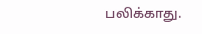பலிக்காது.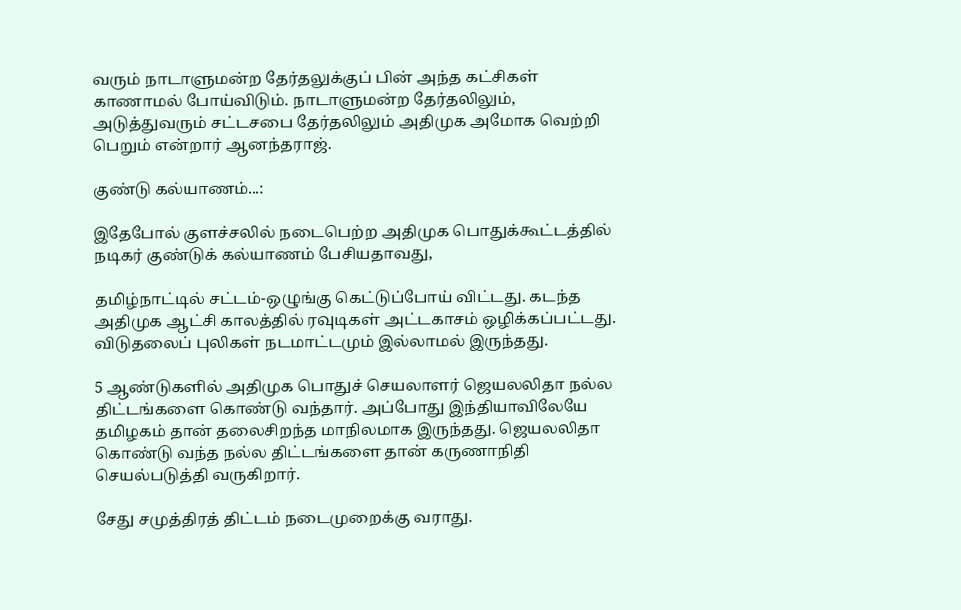வரும் நாடாளுமன்ற தேர்தலுக்குப் பின் அந்த கட்சிகள் காணாமல் போய்விடும். நாடாளுமன்ற தேர்தலிலும், அடுத்துவரும் சட்டசபை தேர்தலிலும் அதிமுக அமோக வெற்றி பெறும் என்றார் ஆனந்தராஜ்.

குண்டு கல்யாணம்...:

இதேபோல் குளச்சலில் நடைபெற்ற அதிமுக பொதுக்கூட்டத்தில் நடிகர் குண்டுக் கல்யாணம் பேசியதாவது,

தமிழ்நாட்டில் சட்டம்-ஒழுங்கு கெட்டுப்போய் விட்டது. கடந்த அதிமுக ஆட்சி காலத்தில் ரவுடிகள் அட்டகாசம் ஒழிக்கப்பட்டது. விடுதலைப் புலிகள் நடமாட்டமும் இல்லாமல் இருந்தது.

5 ஆண்டுகளில் அதிமுக பொதுச் செயலாளர் ஜெயலலிதா நல்ல திட்டங்களை கொண்டு வந்தார். அப்போது இந்தியாவிலேயே தமிழகம் தான் தலைசிறந்த மாநிலமாக இருந்தது. ஜெயலலிதா கொண்டு வந்த நல்ல திட்டங்களை தான் கருணாநிதி செயல்படுத்தி வருகிறார்.

சேது சமுத்திரத் திட்டம் நடைமுறைக்கு வராது.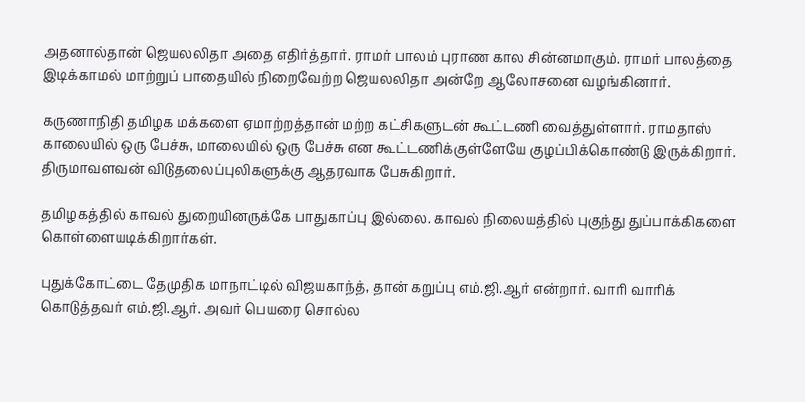அதனால்தான் ஜெயலலிதா அதை எதிர்த்தார். ராமர் பாலம் புராண கால சின்னமாகும். ராமர் பாலத்தை இடிக்காமல் மாற்றுப் பாதையில் நிறைவேற்ற ஜெயலலிதா அன்றே ஆலோசனை வழங்கினார்.

கருணாநிதி தமிழக மக்களை ஏமாற்றத்தான் மற்ற கட்சிகளுடன் கூட்டணி வைத்துள்ளார். ராமதாஸ் காலையில் ஒரு பேச்சு, மாலையில் ஒரு பேச்சு என கூட்டணிக்குள்ளேயே குழப்பிக்கொண்டு இருக்கிறார். திருமாவளவன் விடுதலைப்புலிகளுக்கு ஆதரவாக பேசுகிறார்.

தமிழகத்தில் காவல் துறையினருக்கே பாதுகாப்பு இல்லை. காவல் நிலையத்தில் புகுந்து துப்பாக்கிகளை கொள்ளையடிக்கிறார்கள்.

புதுக்கோட்டை தேமுதிக மாநாட்டில் விஜயகாந்த், தான் கறுப்பு எம்.ஜி.ஆர் என்றார். வாரி வாரிக் கொடுத்தவர் எம்.ஜி.ஆர். அவர் பெயரை சொல்ல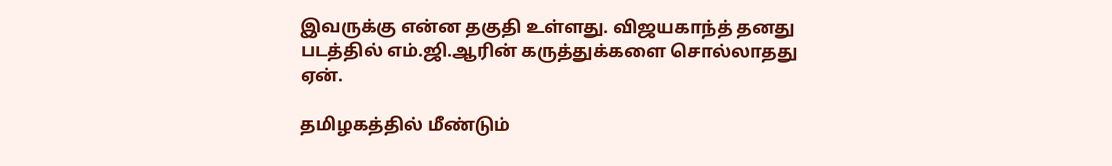இவருக்கு என்ன தகுதி உள்ளது. விஜயகாந்த் தனது படத்தில் எம்.ஜி.ஆரின் கருத்துக்களை சொல்லாதது ஏன்.

தமிழகத்தில் மீண்டும்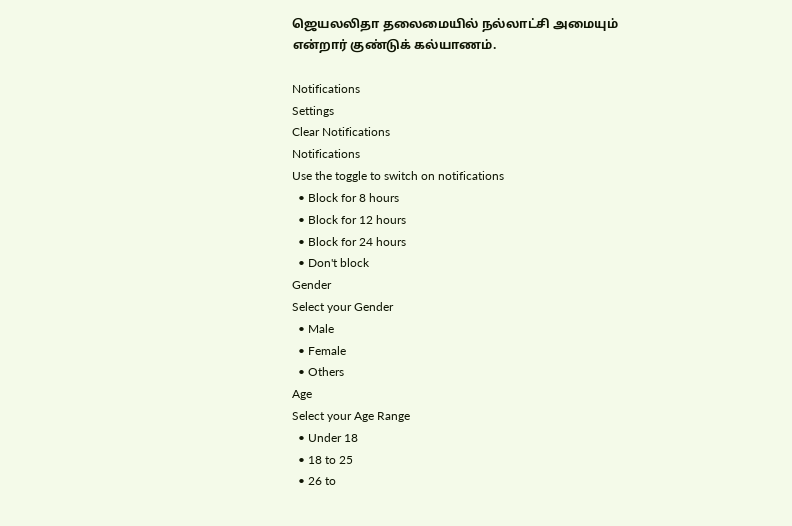ஜெயலலிதா தலைமையில் நல்லாட்சி அமையும் என்றார் குண்டுக் கல்யாணம்.

Notifications
Settings
Clear Notifications
Notifications
Use the toggle to switch on notifications
  • Block for 8 hours
  • Block for 12 hours
  • Block for 24 hours
  • Don't block
Gender
Select your Gender
  • Male
  • Female
  • Others
Age
Select your Age Range
  • Under 18
  • 18 to 25
  • 26 to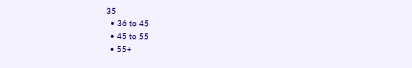35
  • 36 to 45
  • 45 to 55
  • 55+